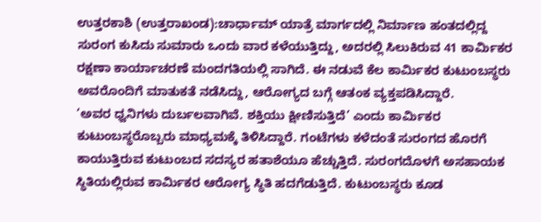ಉತ್ತರಕಾಶಿ (ಉತ್ತರಾಖಂಡ):ಚಾರ್ಧಾಮ್ ಯಾತ್ರೆ ಮಾರ್ಗದಲ್ಲಿ ನಿರ್ಮಾಣ ಹಂತದಲ್ಲಿದ್ದ ಸುರಂಗ ಕುಸಿದು ಸುಮಾರು ಒಂದು ವಾರ ಕಳೆಯುತ್ತಿದ್ದು, ಅದರಲ್ಲಿ ಸಿಲುಕಿರುವ 41 ಕಾರ್ವಿುಕರ ರಕ್ಷಣಾ ಕಾರ್ಯಾಚರಣೆ ಮಂದಗತಿಯಲ್ಲಿ ಸಾಗಿದೆ. ಈ ನಡುವೆ ಕೆಲ ಕಾರ್ವಿುಕರ ಕುಟುಂಬಸ್ಥರು ಅವರೊಂದಿಗೆ ಮಾತುಕತೆ ನಡೆಸಿದ್ದು, ಆರೋಗ್ಯದ ಬಗ್ಗೆ ಆತಂಕ ವ್ಯಕ್ತಪಡಿಸಿದ್ದಾರೆ.
‘ಅವರ ಧ್ವನಿಗಳು ದುರ್ಬಲವಾಗಿವೆ. ಶಕ್ತಿಯು ಕ್ಷೀಣಿಸುತ್ತಿದೆ’ ಎಂದು ಕಾರ್ವಿುಕರ ಕುಟುಂಬಸ್ಥರೊಬ್ಬರು ಮಾಧ್ಯಮಕ್ಕೆ ತಿಳಿಸಿದ್ದಾರೆ. ಗಂಟೆಗಳು ಕಳೆದಂತೆ ಸುರಂಗದ ಹೊರಗೆ ಕಾಯುತ್ತಿರುವ ಕುಟುಂಬದ ಸದಸ್ಯರ ಹತಾಶೆಯೂ ಹೆಚ್ಚುತ್ತಿದೆ. ಸುರಂಗದೊಳಗೆ ಅಸಹಾಯಕ ಸ್ಥಿತಿಯಲ್ಲಿರುವ ಕಾರ್ವಿುಕರ ಆರೋಗ್ಯ ಸ್ಥಿತಿ ಹದಗೆಡುತ್ತಿದೆ. ಕುಟುಂಬಸ್ಥರು ಕೂಡ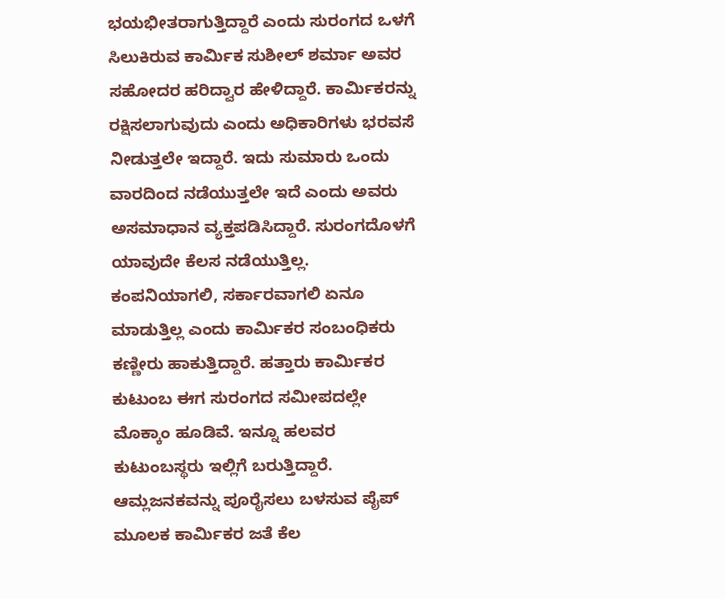ಭಯಭೀತರಾಗುತ್ತಿದ್ದಾರೆ ಎಂದು ಸುರಂಗದ ಒಳಗೆ ಸಿಲುಕಿರುವ ಕಾರ್ವಿುಕ ಸುಶೀಲ್ ಶರ್ಮಾ ಅವರ ಸಹೋದರ ಹರಿದ್ವಾರ ಹೇಳಿದ್ದಾರೆ. ಕಾರ್ವಿುಕರನ್ನು ರಕ್ಷಿಸಲಾಗುವುದು ಎಂದು ಅಧಿಕಾರಿಗಳು ಭರವಸೆ ನೀಡುತ್ತಲೇ ಇದ್ದಾರೆ. ಇದು ಸುಮಾರು ಒಂದು ವಾರದಿಂದ ನಡೆಯುತ್ತಲೇ ಇದೆ ಎಂದು ಅವರು ಅಸಮಾಧಾನ ವ್ಯಕ್ತಪಡಿಸಿದ್ದಾರೆ. ಸುರಂಗದೊಳಗೆ ಯಾವುದೇ ಕೆಲಸ ನಡೆಯುತ್ತಿಲ್ಲ. ಕಂಪನಿಯಾಗಲಿ, ಸರ್ಕಾರವಾಗಲಿ ಏನೂ ಮಾಡುತ್ತಿಲ್ಲ ಎಂದು ಕಾರ್ವಿುಕರ ಸಂಬಂಧಿಕರು ಕಣ್ಣೀರು ಹಾಕುತ್ತಿದ್ದಾರೆ. ಹತ್ತಾರು ಕಾರ್ವಿುಕರ ಕುಟುಂಬ ಈಗ ಸುರಂಗದ ಸಮೀಪದಲ್ಲೇ ಮೊಕ್ಕಾಂ ಹೂಡಿವೆ. ಇನ್ನೂ ಹಲವರ ಕುಟುಂಬಸ್ಥರು ಇಲ್ಲಿಗೆ ಬರುತ್ತಿದ್ದಾರೆ.
ಆಮ್ಲಜನಕವನ್ನು ಪೂರೈಸಲು ಬಳಸುವ ಪೈಪ್ ಮೂಲಕ ಕಾರ್ವಿುಕರ ಜತೆ ಕೆಲ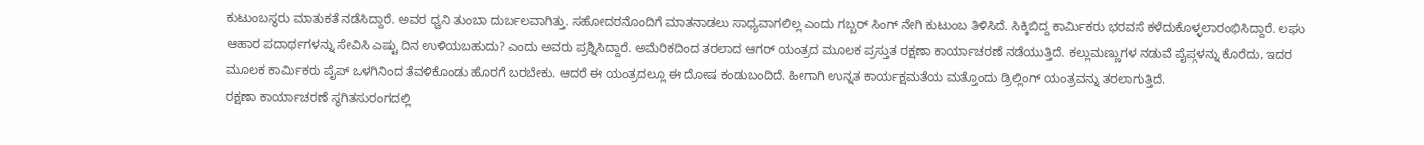ಕುಟುಂಬಸ್ಥರು ಮಾತುಕತೆ ನಡೆಸಿದ್ದಾರೆ. ಅವರ ಧ್ವನಿ ತುಂಬಾ ದುರ್ಬಲವಾಗಿತ್ತು. ಸಹೋದರನೊಂದಿಗೆ ಮಾತನಾಡಲು ಸಾಧ್ಯವಾಗಲಿಲ್ಲ ಎಂದು ಗಬ್ಬರ್ ಸಿಂಗ್ ನೇಗಿ ಕುಟುಂಬ ತಿಳಿಸಿದೆ. ಸಿಕ್ಕಿಬಿದ್ದ ಕಾರ್ವಿುಕರು ಭರವಸೆ ಕಳೆದುಕೊಳ್ಳಲಾರಂಭಿಸಿದ್ದಾರೆ. ಲಘು ಆಹಾರ ಪದಾರ್ಥಗಳನ್ನು ಸೇವಿಸಿ ಎಷ್ಟು ದಿನ ಉಳಿಯಬಹುದು? ಎಂದು ಅವರು ಪ್ರಶ್ನಿಸಿದ್ದಾರೆ. ಅಮೆರಿಕದಿಂದ ತರಲಾದ ಆಗರ್ ಯಂತ್ರದ ಮೂಲಕ ಪ್ರಸ್ತುತ ರಕ್ಷಣಾ ಕಾರ್ಯಾಚರಣೆ ನಡೆಯುತ್ತಿದೆ. ಕಲ್ಲುಮಣ್ಣುಗಳ ನಡುವೆ ಪೈಪ್ಗಳನ್ನು ಕೊರೆದು, ಇದರ ಮೂಲಕ ಕಾರ್ವಿುಕರು ಪೈಪ್ ಒಳಗಿನಿಂದ ತೆವಳಿಕೊಂಡು ಹೊರಗೆ ಬರಬೇಕು. ಆದರೆ ಈ ಯಂತ್ರದಲ್ಲೂ ಈ ದೋಷ ಕಂಡುಬಂದಿದೆ. ಹೀಗಾಗಿ ಉನ್ನತ ಕಾರ್ಯಕ್ಷಮತೆಯ ಮತ್ತೊಂದು ಡ್ರಿಲ್ಲಿಂಗ್ ಯಂತ್ರವನ್ನು ತರಲಾಗುತ್ತಿದೆ.
ರಕ್ಷಣಾ ಕಾರ್ಯಾಚರಣೆ ಸ್ಥಗಿತಸುರಂಗದಲ್ಲಿ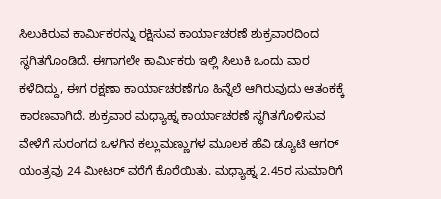ಸಿಲುಕಿರುವ ಕಾರ್ವಿುಕರನ್ನು ರಕ್ಷಿಸುವ ಕಾರ್ಯಾಚರಣೆ ಶುಕ್ರವಾರದಿಂದ ಸ್ಥಗಿತಗೊಂಡಿದೆ. ಈಗಾಗಲೇ ಕಾರ್ವಿುಕರು ಇಲ್ಲಿ ಸಿಲುಕಿ ಒಂದು ವಾರ ಕಳೆದಿದ್ದು, ಈಗ ರಕ್ಷಣಾ ಕಾರ್ಯಾಚರಣೆಗೂ ಹಿನ್ನೆಲೆ ಆಗಿರುವುದು ಆತಂಕಕ್ಕೆ ಕಾರಣವಾಗಿದೆ. ಶುಕ್ರವಾರ ಮಧ್ಯಾಹ್ನ ಕಾರ್ಯಾಚರಣೆ ಸ್ಥಗಿತಗೊಳಿಸುವ ವೇಳೆಗೆ ಸುರಂಗದ ಒಳಗಿನ ಕಲ್ಲುಮಣ್ಣುಗಳ ಮೂಲಕ ಹೆವಿ ಡ್ಯೂಟಿ ಆಗರ್ ಯಂತ್ರವು 24 ಮೀಟರ್ ವರೆಗೆ ಕೊರೆಯಿತು. ಮಧ್ಯಾಹ್ನ 2.45ರ ಸುಮಾರಿಗೆ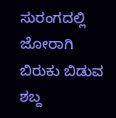ಸುರಂಗದಲ್ಲಿ ಜೋರಾಗಿ ಬಿರುಕು ಬಿಡುವ ಶಬ್ದ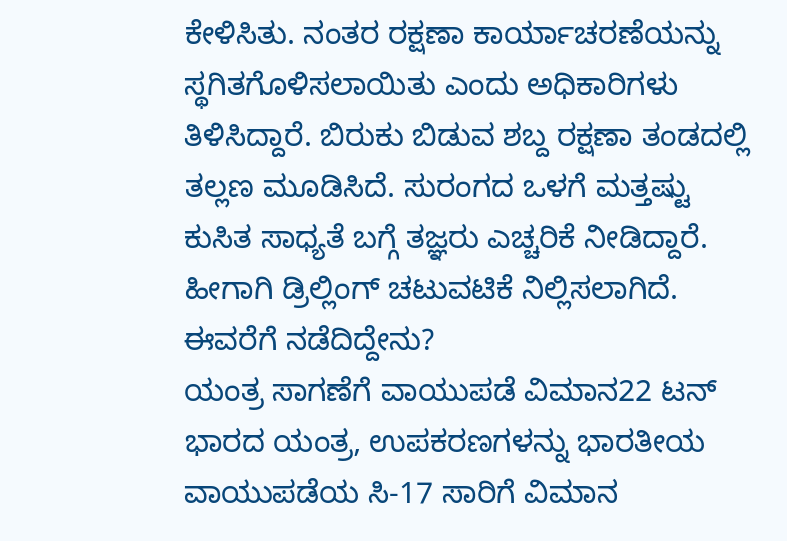ಕೇಳಿಸಿತು. ನಂತರ ರಕ್ಷಣಾ ಕಾರ್ಯಾಚರಣೆಯನ್ನು ಸ್ಥಗಿತಗೊಳಿಸಲಾಯಿತು ಎಂದು ಅಧಿಕಾರಿಗಳು ತಿಳಿಸಿದ್ದಾರೆ. ಬಿರುಕು ಬಿಡುವ ಶಬ್ದ ರಕ್ಷಣಾ ತಂಡದಲ್ಲಿ ತಲ್ಲಣ ಮೂಡಿಸಿದೆ. ಸುರಂಗದ ಒಳಗೆ ಮತ್ತಷ್ಟು ಕುಸಿತ ಸಾಧ್ಯತೆ ಬಗ್ಗೆ ತಜ್ಞರು ಎಚ್ಚರಿಕೆ ನೀಡಿದ್ದಾರೆ. ಹೀಗಾಗಿ ಡ್ರಿಲ್ಲಿಂಗ್ ಚಟುವಟಿಕೆ ನಿಲ್ಲಿಸಲಾಗಿದೆ.
ಈವರೆಗೆ ನಡೆದಿದ್ದೇನು?
ಯಂತ್ರ ಸಾಗಣೆಗೆ ವಾಯುಪಡೆ ವಿಮಾನ22 ಟನ್ ಭಾರದ ಯಂತ್ರ, ಉಪಕರಣಗಳನ್ನು ಭಾರತೀಯ ವಾಯುಪಡೆಯ ಸಿ-17 ಸಾರಿಗೆ ವಿಮಾನ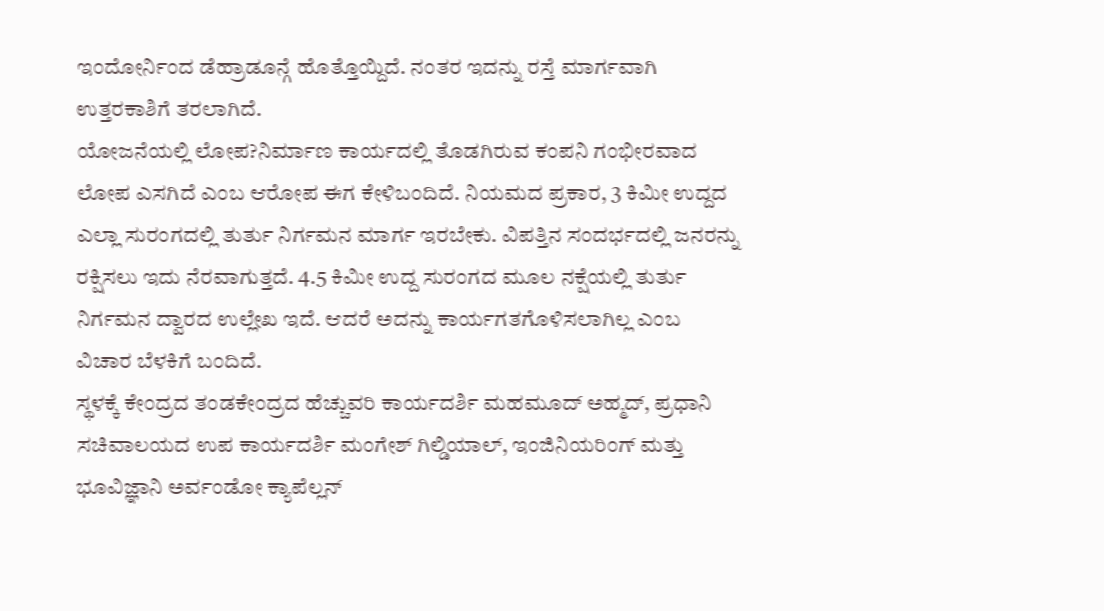ಇಂದೋರ್ನಿಂದ ಡೆಹ್ರಾಡೂನ್ಗೆ ಹೊತ್ತೊಯ್ದಿದೆ. ನಂತರ ಇದನ್ನು ರಸ್ತೆ ಮಾರ್ಗವಾಗಿ ಉತ್ತರಕಾಶಿಗೆ ತರಲಾಗಿದೆ.
ಯೋಜನೆಯಲ್ಲಿ ಲೋಪ?ನಿರ್ಮಾಣ ಕಾರ್ಯದಲ್ಲಿ ತೊಡಗಿರುವ ಕಂಪನಿ ಗಂಭೀರವಾದ ಲೋಪ ಎಸಗಿದೆ ಎಂಬ ಆರೋಪ ಈಗ ಕೇಳಿಬಂದಿದೆ. ನಿಯಮದ ಪ್ರಕಾರ, 3 ಕಿಮೀ ಉದ್ದದ ಎಲ್ಲಾ ಸುರಂಗದಲ್ಲಿ ತುರ್ತು ನಿರ್ಗಮನ ಮಾರ್ಗ ಇರಬೇಕು. ವಿಪತ್ತಿನ ಸಂದರ್ಭದಲ್ಲಿ ಜನರನ್ನು ರಕ್ಷಿಸಲು ಇದು ನೆರವಾಗುತ್ತದೆ. 4.5 ಕಿಮೀ ಉದ್ದ ಸುರಂಗದ ಮೂಲ ನಕ್ಷೆಯಲ್ಲಿ ತುರ್ತು ನಿರ್ಗಮನ ದ್ವಾರದ ಉಲ್ಲೇಖ ಇದೆ. ಆದರೆ ಅದನ್ನು ಕಾರ್ಯಗತಗೊಳಿಸಲಾಗಿಲ್ಲ ಎಂಬ ವಿಚಾರ ಬೆಳಕಿಗೆ ಬಂದಿದೆ.
ಸ್ಥಳಕ್ಕೆ ಕೇಂದ್ರದ ತಂಡಕೇಂದ್ರದ ಹೆಚ್ಚುವರಿ ಕಾರ್ಯದರ್ಶಿ ಮಹಮೂದ್ ಅಹ್ಮದ್, ಪ್ರಧಾನಿ ಸಚಿವಾಲಯದ ಉಪ ಕಾರ್ಯದರ್ಶಿ ಮಂಗೇಶ್ ಗಿಲ್ಡಿಯಾಲ್, ಇಂಜಿನಿಯರಿಂಗ್ ಮತ್ತು ಭೂವಿಜ್ಞಾನಿ ಅರ್ವಂಡೋ ಕ್ಯಾಪೆಲ್ಲನ್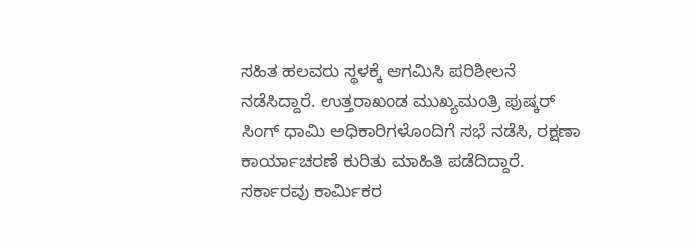ಸಹಿತ ಹಲವರು ಸ್ಥಳಕ್ಕೆ ಆಗಮಿಸಿ ಪರಿಶೀಲನೆ ನಡೆಸಿದ್ದಾರೆ. ಉತ್ತರಾಖಂಡ ಮುಖ್ಯಮಂತ್ರಿ ಪುಷ್ಕರ್ ಸಿಂಗ್ ಧಾಮಿ ಅಧಿಕಾರಿಗಳೊಂದಿಗೆ ಸಭೆ ನಡೆಸಿ, ರಕ್ಷಣಾ ಕಾರ್ಯಾಚರಣೆ ಕುರಿತು ಮಾಹಿತಿ ಪಡೆದಿದ್ದಾರೆ. ಸರ್ಕಾರವು ಕಾರ್ವಿುಕರ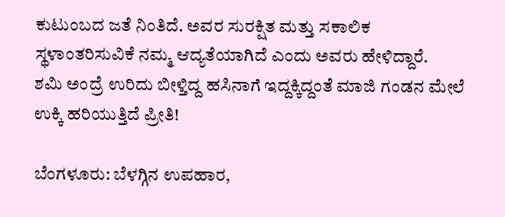ಕುಟುಂಬದ ಜತೆ ನಿಂತಿದೆ. ಅವರ ಸುರಕ್ಷಿತ ಮತ್ತು ಸಕಾಲಿಕ ಸ್ಥಳಾಂತರಿಸುವಿಕೆ ನಮ್ಮ ಆದ್ಯತೆಯಾಗಿದೆ ಎಂದು ಅವರು ಹೇಳಿದ್ದಾರೆ.
ಶಮಿ ಅಂದ್ರೆ ಉರಿದು ಬೀಳ್ತಿದ್ದ ಹಸಿನಾಗೆ ಇದ್ದಕ್ಕಿದ್ದಂತೆ ಮಾಜಿ ಗಂಡನ ಮೇಲೆ ಉಕ್ಕಿ ಹರಿಯುತ್ತಿದೆ ಪ್ರೀತಿ!

ಬೆಂಗಳೂರು: ಬೆಳಗ್ಗಿನ ಉಪಹಾರ,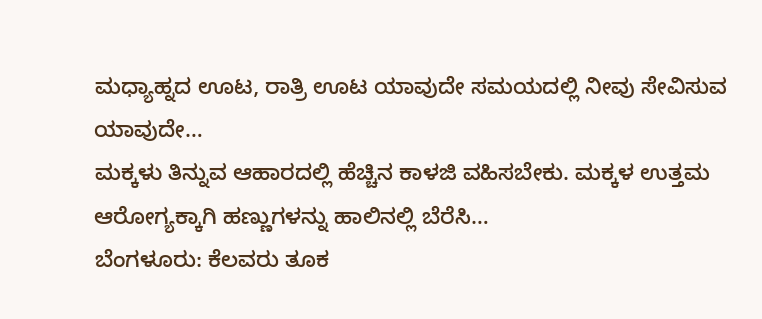ಮಧ್ಯಾಹ್ನದ ಊಟ, ರಾತ್ರಿ ಊಟ ಯಾವುದೇ ಸಮಯದಲ್ಲಿ ನೀವು ಸೇವಿಸುವ ಯಾವುದೇ…
ಮಕ್ಕಳು ತಿನ್ನುವ ಆಹಾರದಲ್ಲಿ ಹೆಚ್ಚಿನ ಕಾಳಜಿ ವಹಿಸಬೇಕು. ಮಕ್ಕಳ ಉತ್ತಮ ಆರೋಗ್ಯಕ್ಕಾಗಿ ಹಣ್ಣುಗಳನ್ನು ಹಾಲಿನಲ್ಲಿ ಬೆರೆಸಿ…
ಬೆಂಗಳೂರು: ಕೆಲವರು ತೂಕ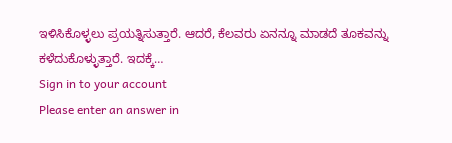ಇಳಿಸಿಕೊಳ್ಳಲು ಪ್ರಯತ್ನಿಸುತ್ತಾರೆ. ಆದರೆ, ಕೆಲವರು ಏನನ್ನೂ ಮಾಡದೆ ತೂಕವನ್ನು ಕಳೆದುಕೊಳ್ಳುತ್ತಾರೆ. ಇದಕ್ಕೆ…
Sign in to your account
Please enter an answer in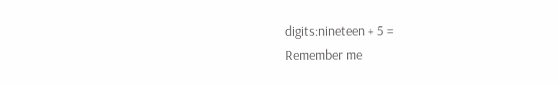digits:nineteen + 5 =
Remember me